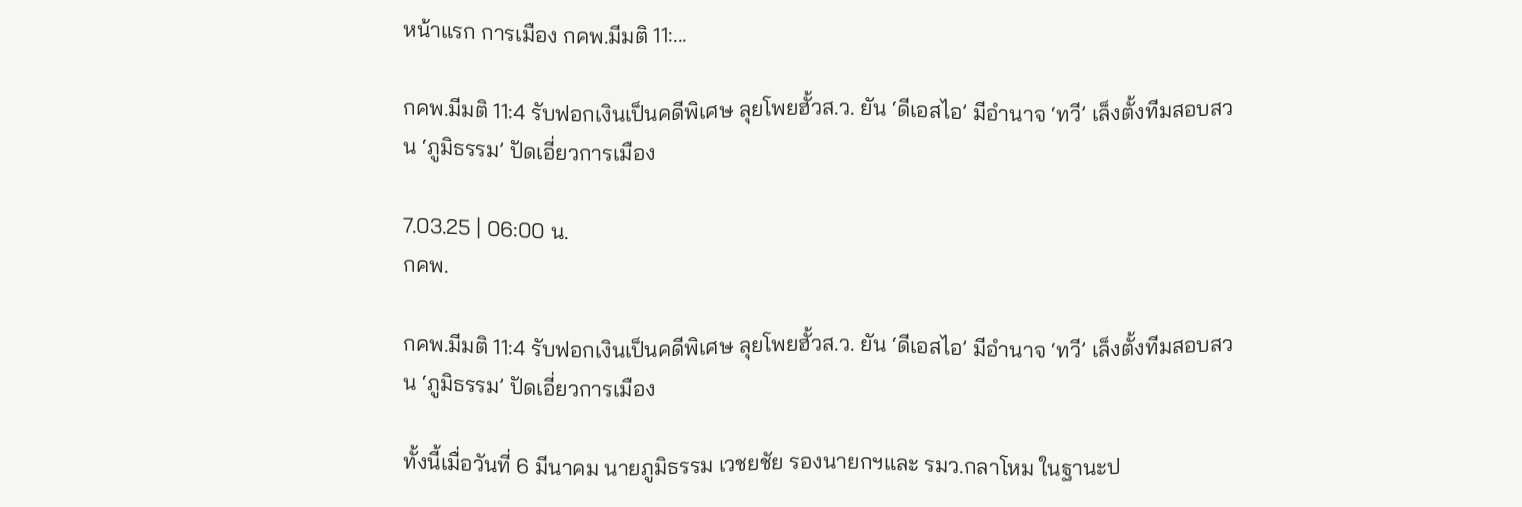หน้าแรก การเมือง กคพ.มีมติ 11:...

กคพ.มีมติ 11:4 รับฟอกเงินเป็นคดีพิเศษ ลุยโพยฮั้วส.ว. ยัน ‘ดีเอสไอ’ มีอำนาจ ‘ทวี’ เล็งตั้งทีมสอบสวน ‘ภูมิธรรม’ ปัดเอี่ยวการเมือง

7.03.25 | 06:00 น.
กคพ.

กคพ.มีมติ 11:4 รับฟอกเงินเป็นคดีพิเศษ ลุยโพยฮั้วส.ว. ยัน ‘ดีเอสไอ’ มีอำนาจ ‘ทวี’ เล็งตั้งทีมสอบสวน ‘ภูมิธรรม’ ปัดเอี่ยวการเมือง

ทั้งนี้เมื่อวันที่ 6 มีนาคม นายภูมิธรรม เวชยชัย รองนายกฯและ รมว.กลาโหม ในฐานะป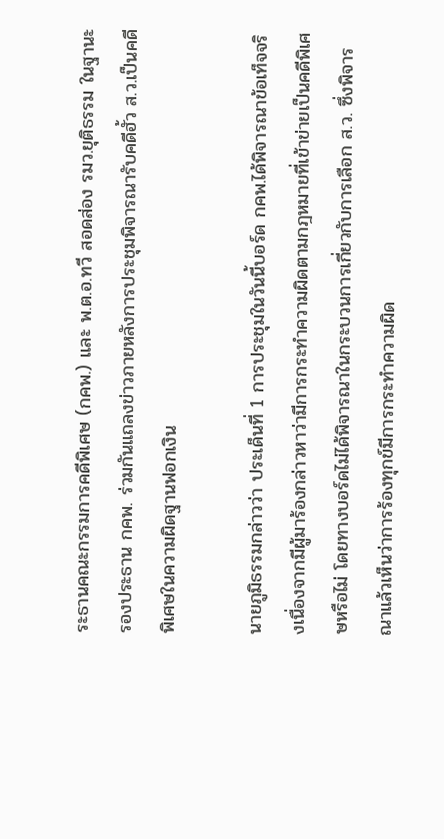ระธานคณะกรรมการคดีพิเศษ (กคพ.) และ พ.ต.อ.ทวี สอดส่อง รมว.ยุติธรรม ในฐานะรองประธาน กคพ. ร่วมกันแถลงข่าวภายหลังการประชุมพิจารณารับคดีฮั้ว ส.ว.เป็นคดีพิเศษในความผิดฐานฟอกเงิน

นายภูมิธรรมกล่าวว่า ประเด็นที่ 1 การประชุมในวันนี้บอร์ด กคพ.ได้พิจารณาข้อเท็จจริงเนื่องจากมีผู้มาร้องกล่าวหาว่ามีการกระทำความผิดตามกฎหมายที่เข้าข่ายเป็นคดีพิเศษหรือไม่ โดยทางบอร์ดไม่ได้พิจารณาในกระบวนการเกี่ยวกับการเลือก ส.ว. ซึ่งพิจารณาแล้วเห็นว่าการร้องทุกข์มีการกระทำความผิด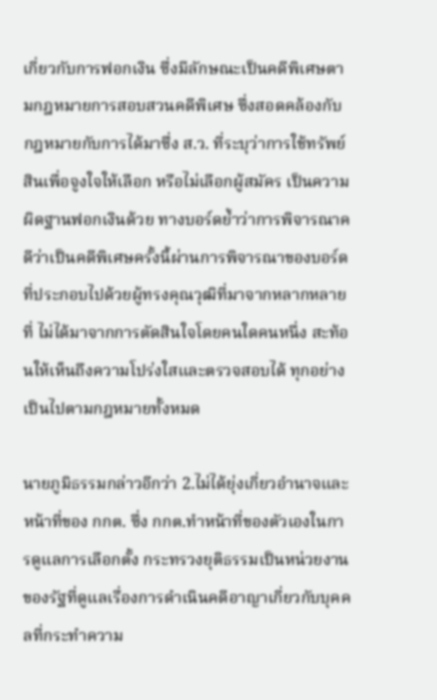เกี่ยวกับการฟอกเงิน ซึ่งมีลักษณะเป็นคดีพิเศษตามกฎหมายการสอบสวนคดีพิเศษ ซึ่งสอดคล้องกับกฎหมายกับการได้มาซึ่ง ส.ว. ที่ระบุว่าการใช้ทรัพย์สินเพื่อจูงใจให้เลือก หรือไม่เลือกผู้สมัคร เป็นความผิดฐานฟอกเงินด้วย ทางบอร์ดย้ำว่าการพิจารณาคดีว่าเป็นคดีพิเศษครั้งนี้ผ่านการพิจารณาของบอร์ดที่ประกอบไปด้วยผู้ทรงคุณวุฒิที่มาจากหลากหลายที่ ไม่ได้มาจากการตัดสินใจโดยคนใดคนหนึ่ง สะท้อนให้เห็นถึงความโปร่งใสและตรวจสอบได้ ทุกอย่างเป็นไปตามกฎหมายทั้งหมด

นายภูมิธรรมกล่าวอีกว่า 2.ไม่ได้ยุ่งเกี่ยวอำนาจและหน้าที่ของ กกต. ซึ่ง กกต.ทำหน้าที่ของตัวเองในการดูแลการเลือกตั้ง กระทรวงยุติธรรมเป็นหน่วยงานของรัฐที่ดูแลเรื่องการดำเนินคดีอาญาเกี่ยวกับบุคคลที่กระทำความ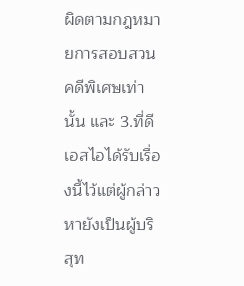ผิดตามกฎหมายการสอบสวนคดีพิเศษเท่านั้น และ 3.ที่ดีเอสไอได้รับเรื่องนี้ไว้แต่ผู้กล่าวหายังเป็นผู้บริสุท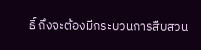ธิ์ ถึงจะต้องมีกระบวนการสืบสวน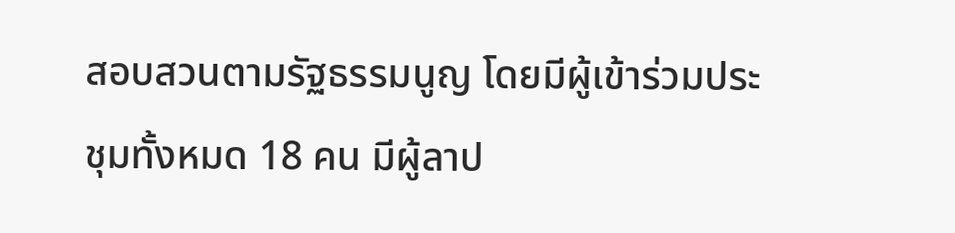สอบสวนตามรัฐธรรมนูญ โดยมีผู้เข้าร่วมประชุมทั้งหมด 18 คน มีผู้ลาป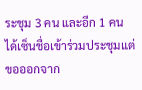ระชุม 3 คน และอีก 1 คน ได้เซ็นชื่อเข้าร่วมประชุมแต่ขอออกจาก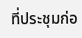ที่ประชุมก่อ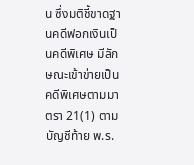น ซึ่งมติชี้ขาดฐานคดีฟอกเงินเป็นคดีพิเศษ มีลักษณะเข้าข่ายเป็นคดีพิเศษตามมาตรา 21(1) ตามบัญชีท้าย พ.ร.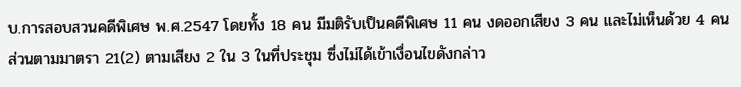บ.การสอบสวนคดีพิเศษ พ.ศ.2547 โดยทั้ง 18 คน มีมติรับเป็นคดีพิเศษ 11 คน งดออกเสียง 3 คน และไม่เห็นด้วย 4 คน ส่วนตามมาตรา 21(2) ตามเสียง 2 ใน 3 ในที่ประชุม ซึ่งไม่ได้เข้าเงื่อนไขดังกล่าว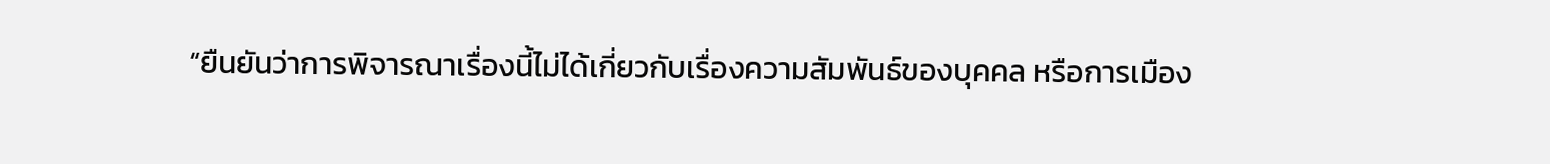“ยืนยันว่าการพิจารณาเรื่องนี้ไม่ได้เกี่ยวกับเรื่องความสัมพันธ์ของบุคคล หรือการเมือง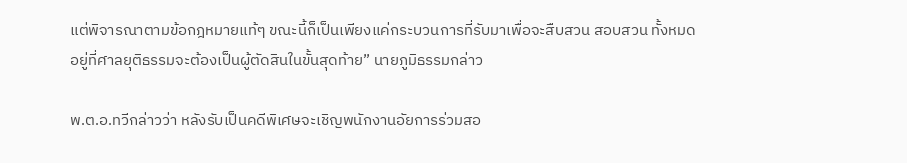แต่พิจารณาตามข้อกฎหมายแท้ๆ ขณะนี้ก็เป็นเพียงแค่กระบวนการที่รับมาเพื่อจะสืบสวน สอบสวน ทั้งหมดอยู่ที่ศาลยุติธรรมจะต้องเป็นผู้ตัดสินในขั้นสุดท้าย” นายภูมิธรรมกล่าว

พ.ต.อ.ทวีกล่าวว่า หลังรับเป็นคดีพิเศษจะเชิญพนักงานอัยการร่วมสอ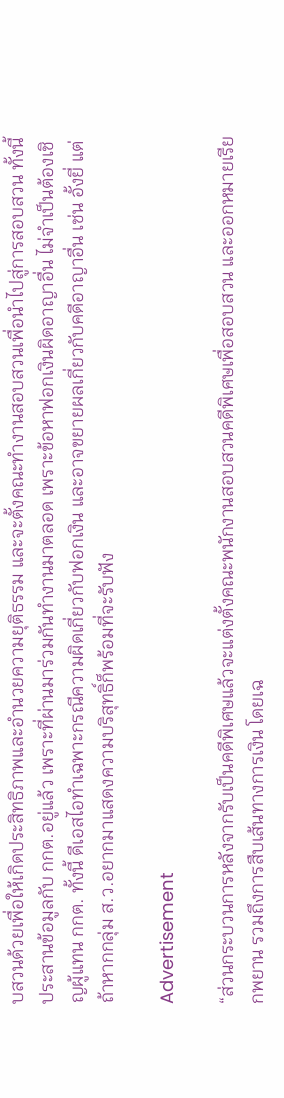บสวนด้วยเพื่อให้เกิดประสิทธิภาพและอำนวยความยุติธรรม และจะตั้งคณะทำงานสอบสวนเพื่อนำไปสู่การสอบสวน ทั้งนี้ ประสานข้อมูลกับ กกต.อยู่แล้ว เพราะที่ผ่านมาร่วมกันทำงานมาตลอด เพราะข้อหาฟอกเงินผิดอาญาอื่น ไม่จำเป็นต้องเชิญผู้แทน กกต. ทั้งนี้ ดีเอสไอทำเฉพาะกรณีความผิดเกี่ยวกับฟอกเงิน และอาจขยายผลเกี่ยวกับคดีอาญาอื่น เช่น อั้งยี่ แต่ถ้าหากกลุ่ม ส.ว.อยากมาแสดงความบริสุทธิ์ก็พร้อมที่จะรับฟัง

Advertisement

“ส่วนกระบวนการหลังจากรับเป็นคดีพิเศษแล้วจะแต่งตั้งคณะพนักงานสอบสวนคดีพิเศษเพื่อสอบสวน และออกหมายเรียกพยาน รวมถึงการสืบเส้นทางการเงิน โดยเฉ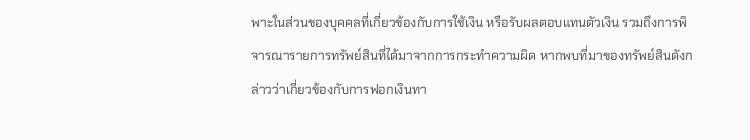พาะในส่วนของบุคคลที่เกี่ยวข้องกับการใช้เงิน หรือรับผลตอบแทนตัวเงิน รวมถึงการพิจารณารายการทรัพย์สินที่ได้มาจากการกระทำความผิด หากพบที่มาของทรัพย์สินดังกล่าวว่าเกี่ยวข้องกับการฟอกเงินทา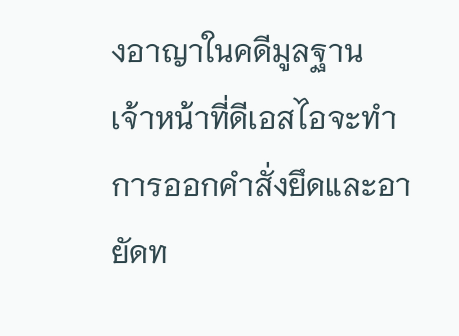งอาญาในคดีมูลฐาน เจ้าหน้าที่ดีเอสไอจะทำการออกคำสั่งยึดและอายัดท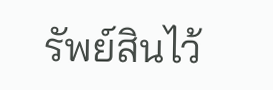รัพย์สินไว้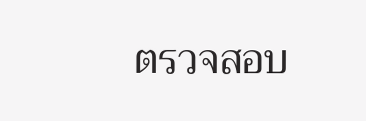ตรวจสอบ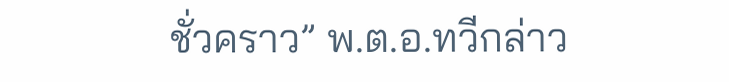ชั่วคราว” พ.ต.อ.ทวีกล่าว